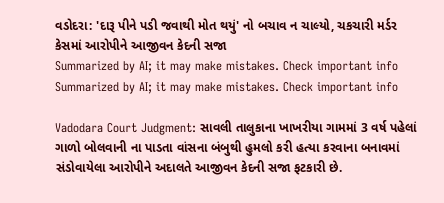વડોદરા: 'દારૂ પીને પડી જવાથી મોત થયું' નો બચાવ ન ચાલ્યો, ચકચારી મર્ડર કેસમાં આરોપીને આજીવન કેદની સજા
Summarized by AI; it may make mistakes. Check important info
Summarized by AI; it may make mistakes. Check important info

Vadodara Court Judgment: સાવલી તાલુકાના ખાખરીયા ગામમાં 3 વર્ષ પહેલાં ગાળો બોલવાની ના પાડતા વાંસના બંબુથી હુમલો કરી હત્યા કરવાના બનાવમાં સંડોવાયેલા આરોપીને અદાલતે આજીવન કેદની સજા ફટકારી છે.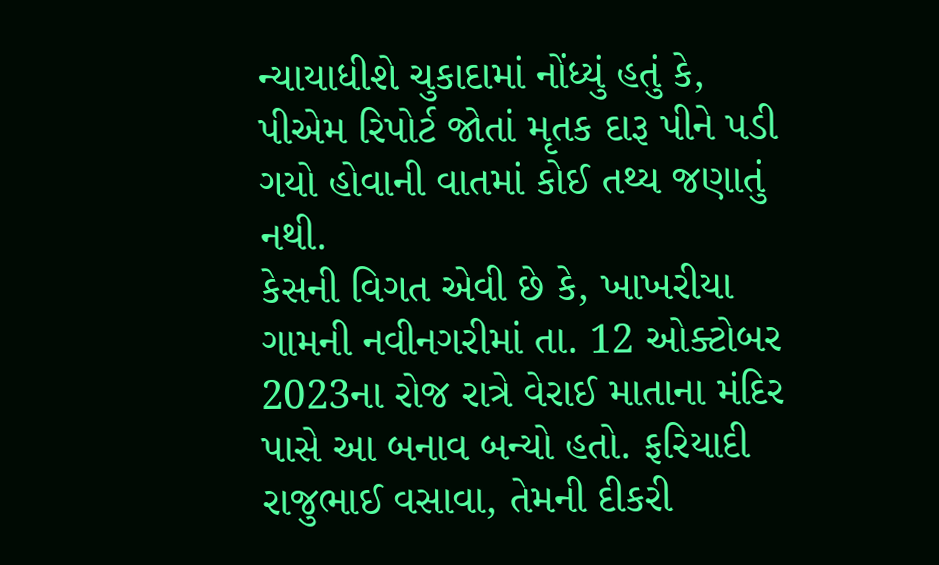ન્યાયાધીશે ચુકાદામાં નોંધ્યું હતું કે, પીએમ રિપોર્ટ જોતાં મૃતક દારૂ પીને પડી ગયો હોવાની વાતમાં કોઈ તથ્ય જણાતું નથી.
કેસની વિગત એવી છે કે, ખાખરીયા ગામની નવીનગરીમાં તા. 12 ઓક્ટોબર 2023ના રોજ રાત્રે વેરાઈ માતાના મંદિર પાસે આ બનાવ બન્યો હતો. ફરિયાદી રાજુભાઈ વસાવા, તેમની દીકરી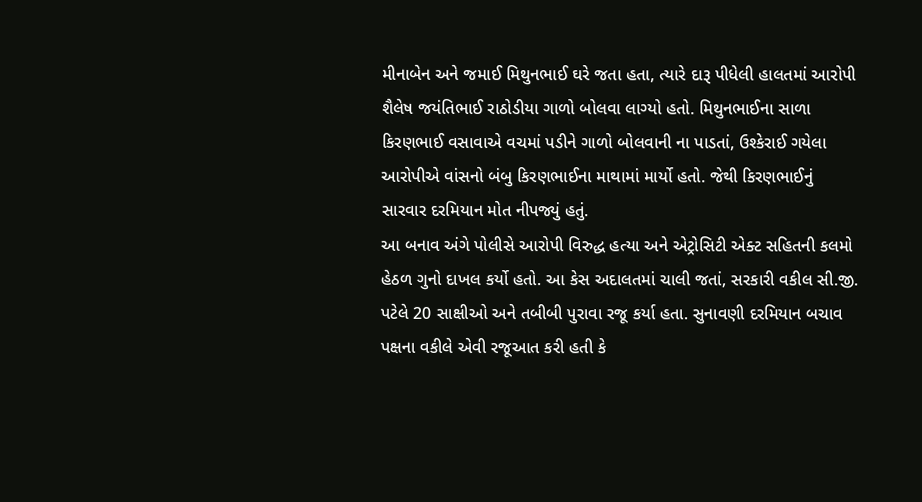મીનાબેન અને જમાઈ મિથુનભાઈ ઘરે જતા હતા, ત્યારે દારૂ પીધેલી હાલતમાં આરોપી શૈલેષ જયંતિભાઈ રાઠોડીયા ગાળો બોલવા લાગ્યો હતો. મિથુનભાઈના સાળા કિરણભાઈ વસાવાએ વચમાં પડીને ગાળો બોલવાની ના પાડતાં, ઉશ્કેરાઈ ગયેલા આરોપીએ વાંસનો બંબુ કિરણભાઈના માથામાં માર્યો હતો. જેથી કિરણભાઈનું સારવાર દરમિયાન મોત નીપજ્યું હતું.
આ બનાવ અંગે પોલીસે આરોપી વિરુદ્ધ હત્યા અને એટ્રોસિટી એક્ટ સહિતની કલમો હેઠળ ગુનો દાખલ કર્યો હતો. આ કેસ અદાલતમાં ચાલી જતાં, સરકારી વકીલ સી.જી. પટેલે 20 સાક્ષીઓ અને તબીબી પુરાવા રજૂ કર્યા હતા. સુનાવણી દરમિયાન બચાવ પક્ષના વકીલે એવી રજૂઆત કરી હતી કે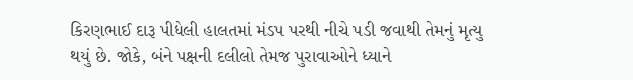કિરણભાઈ દારૂ પીધેલી હાલતમાં મંડપ પરથી નીચે પડી જવાથી તેમનું મૃત્યુ થયું છે. જોકે, બંને પક્ષની દલીલો તેમજ પુરાવાઓને ધ્યાને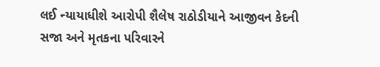લઈ ન્યાયાધીશે આરોપી શૈલેષ રાઠોડીયાને આજીવન કેદની સજા અને મૃતકના પરિવારને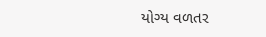યોગ્ય વળતર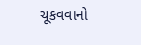ચૂકવવાનો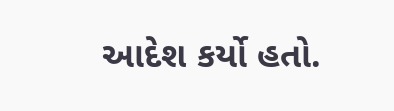આદેશ કર્યો હતો.